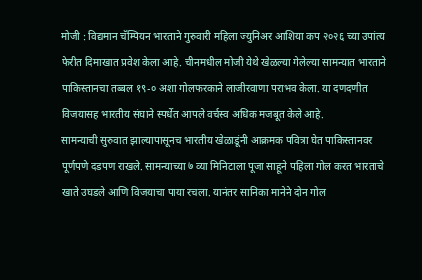मोजी : विद्यमान चॅम्पियन भारताने गुरुवारी महिला ज्युनिअर आशिया कप २०२६ च्या उपांत्य फेरीत दिमाखात प्रवेश केला आहे. चीनमधील मोजी येथे खेळल्या गेलेल्या सामन्यात भारताने पाकिस्तानचा तब्बल १९-० अशा गोलफरकाने लाजीरवाणा पराभव केला. या दणदणीत विजयासह भारतीय संघाने स्पर्धेत आपले वर्चस्व अधिक मजबूत केले आहे.
सामन्याची सुरुवात झाल्यापासूनच भारतीय खेळाडूंनी आक्रमक पवित्रा घेत पाकिस्तानवर पूर्णपणे दडपण राखले. सामन्याच्या ७ व्या मिनिटाला पूजा साहूने पहिला गोल करत भारताचे खाते उघडले आणि विजयाचा पाया रचला. यानंतर सानिका मानेने दोन गोल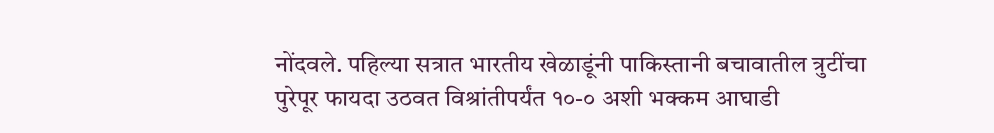नोंदवले. पहिल्या सत्रात भारतीय खेळाडूंनी पाकिस्तानी बचावातील त्रुटींचा पुरेपूर फायदा उठवत विश्रांतीपर्यंत १०-० अशी भक्कम आघाडी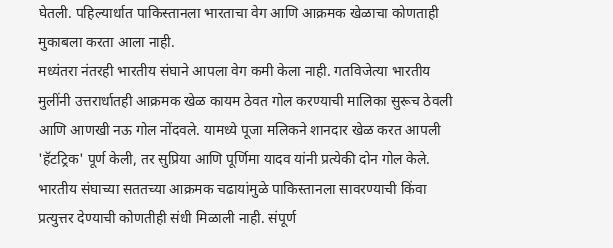घेतली. पहिल्यार्धात पाकिस्तानला भारताचा वेग आणि आक्रमक खेळाचा कोणताही मुकाबला करता आला नाही.
मध्यंतरा नंतरही भारतीय संघाने आपला वेग कमी केला नाही. गतविजेत्या भारतीय मुलींनी उत्तरार्धातही आक्रमक खेळ कायम ठेवत गोल करण्याची मालिका सुरूच ठेवली आणि आणखी नऊ गोल नोंदवले. यामध्ये पूजा मलिकने शानदार खेळ करत आपली 'हॅटट्रिक' पूर्ण केली, तर सुप्रिया आणि पूर्णिमा यादव यांनी प्रत्येकी दोन गोल केले. भारतीय संघाच्या सततच्या आक्रमक चढायांमुळे पाकिस्तानला सावरण्याची किंवा प्रत्युत्तर देण्याची कोणतीही संधी मिळाली नाही. संपूर्ण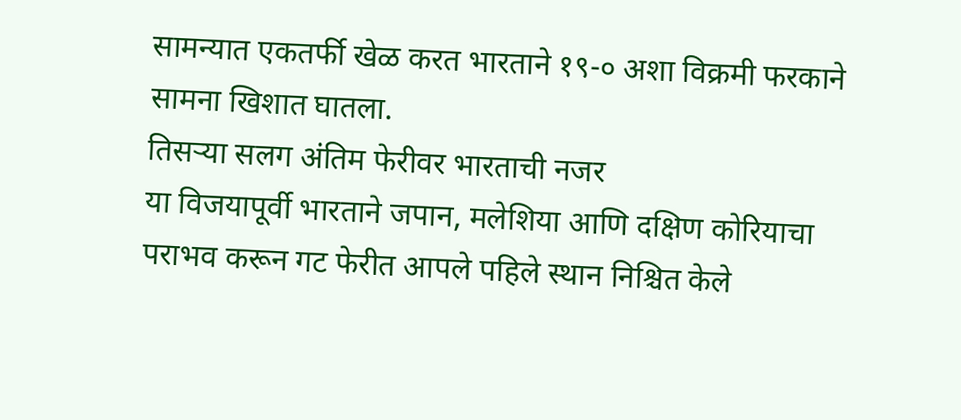सामन्यात एकतर्फी खेळ करत भारताने १९-० अशा विक्रमी फरकाने सामना खिशात घातला.
तिसऱ्या सलग अंतिम फेरीवर भारताची नजर
या विजयापूर्वी भारताने जपान, मलेशिया आणि दक्षिण कोरियाचा पराभव करून गट फेरीत आपले पहिले स्थान निश्चित केले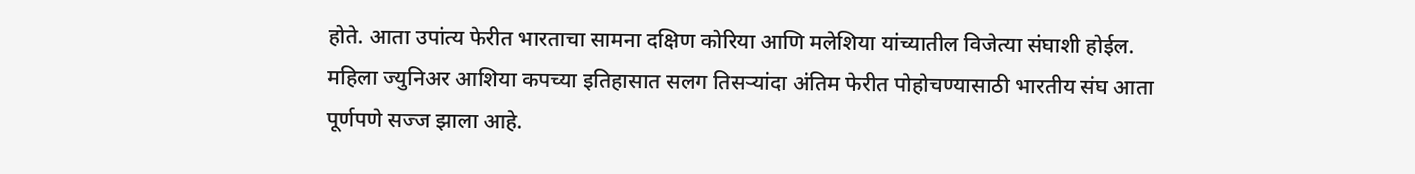होते. आता उपांत्य फेरीत भारताचा सामना दक्षिण कोरिया आणि मलेशिया यांच्यातील विजेत्या संघाशी होईल. महिला ज्युनिअर आशिया कपच्या इतिहासात सलग तिसऱ्यांदा अंतिम फेरीत पोहोचण्यासाठी भारतीय संघ आता पूर्णपणे सज्ज झाला आहे.